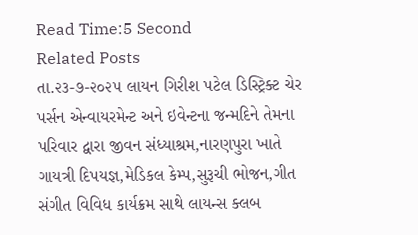Read Time:5 Second
Related Posts
તા.૨૩-૭-૨૦૨૫ લાયન ગિરીશ પટેલ ડિસ્ટ્રિક્ટ ચેર પર્સન એન્વાયરમેન્ટ અને ઇવેન્ટના જન્મદિને તેમના પરિવાર દ્વારા જીવન સંધ્યાશ્રમ,નારણપુરા ખાતે ગાયત્રી દિપયજ્ઞ,મેડિકલ કેમ્પ,સુરૂચી ભોજન,ગીત સંગીત વિવિધ કાર્યક્રમ સાથે લાયન્સ ક્લબ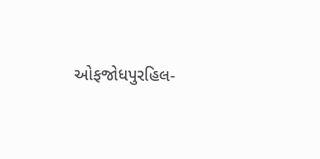ઓફજોધપુરહિલ-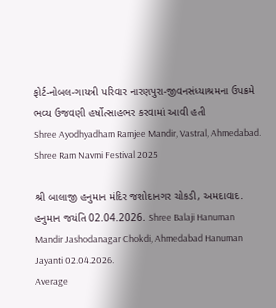ફોર્ટ-નોબલ-ગાયત્રી પરિવાર નારણપુરા-જીવનસંધ્યાશ્રમના ઉપક્રમે ભવ્ય ઉજવણી હર્ષોત્સાહભર કરવામાં આવી હતી
Shree Ayodhyadham Ramjee Mandir, Vastral, Ahmedabad. Shree Ram Navmi Festival 2025

શ્રી બાલાજી હનુમાન મંદિર જશોદાનગર ચોકડી, અમદાવાદ. હનુમાન જયંતિ 02.04.2026. Shree Balaji Hanuman Mandir Jashodanagar Chokdi, Ahmedabad Hanuman Jayanti 02.04.2026.
Average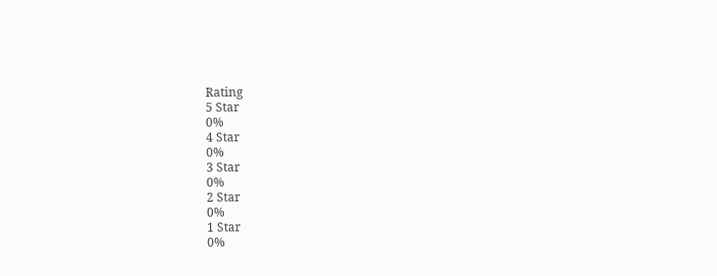Rating
5 Star
0%
4 Star
0%
3 Star
0%
2 Star
0%
1 Star
0%